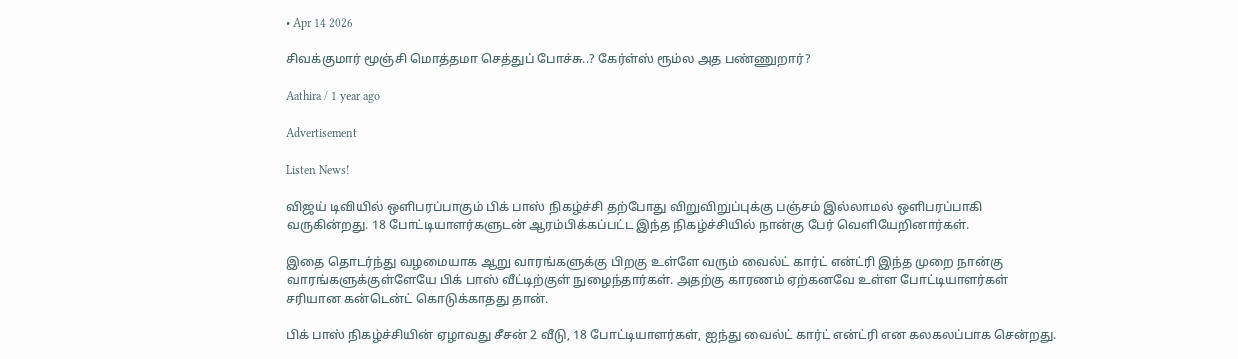• Apr 14 2026

சிவக்குமார் மூஞ்சி மொத்தமா செத்துப் போச்சு..? கேர்ள்ஸ் ரூம்ல அத பண்ணுறார்?

Aathira / 1 year ago

Advertisement

Listen News!

விஜய் டிவியில் ஒளிபரப்பாகும் பிக் பாஸ் நிகழ்ச்சி தற்போது விறுவிறுப்புக்கு பஞ்சம் இல்லாமல் ஒளிபரப்பாகி வருகின்றது. 18 போட்டியாளர்களுடன் ஆரம்பிக்கப்பட்ட இந்த நிகழ்ச்சியில் நான்கு பேர் வெளியேறினார்கள்.

இதை தொடர்ந்து வழமையாக ஆறு வாரங்களுக்கு பிறகு உள்ளே வரும் வைல்ட் கார்ட் என்ட்ரி இந்த முறை நான்கு வாரங்களுக்குள்ளேயே பிக் பாஸ் வீட்டிற்குள் நுழைந்தார்கள். அதற்கு காரணம் ஏற்கனவே உள்ள போட்டியாளர்கள் சரியான கன்டென்ட் கொடுக்காதது தான்.

பிக் பாஸ் நிகழ்ச்சியின் ஏழாவது சீசன் 2 வீடு, 18 போட்டியாளர்கள், ஐந்து வைல்ட் கார்ட் என்ட்ரி என கலகலப்பாக சென்றது.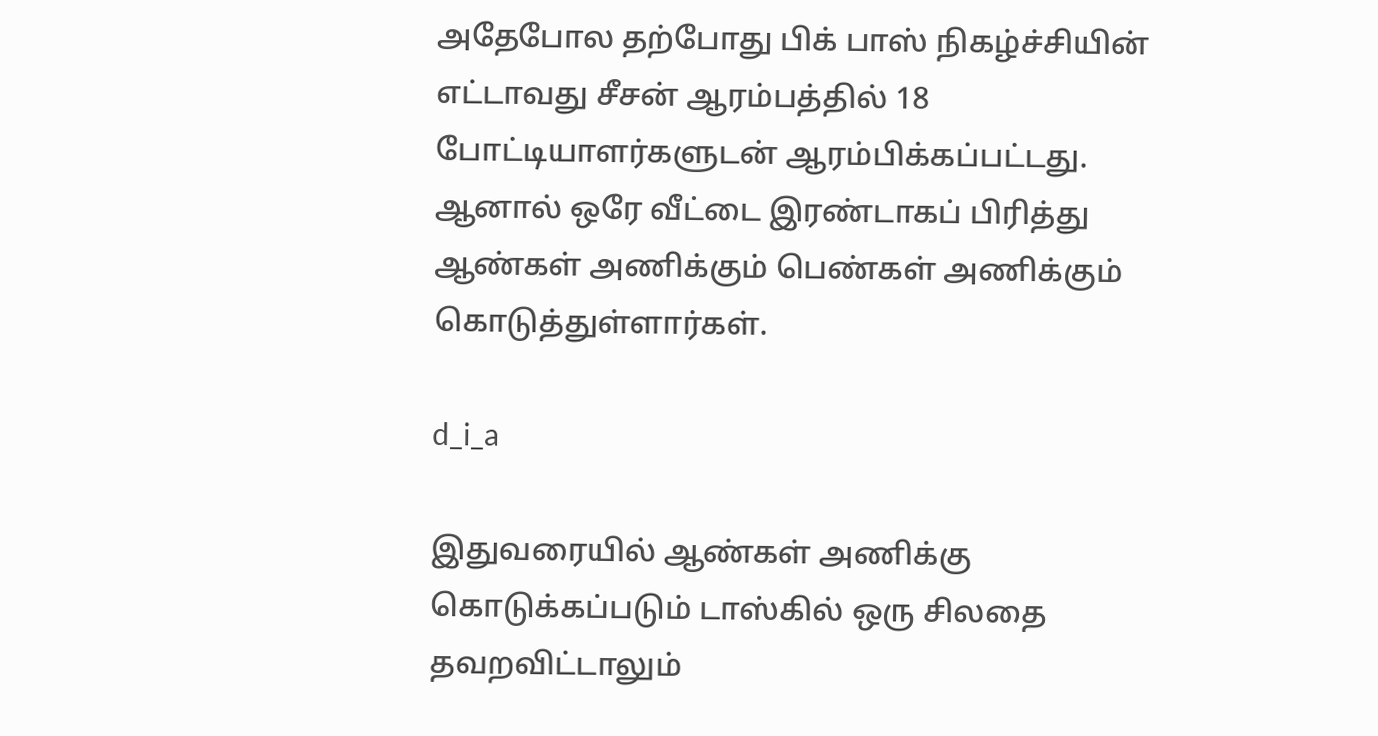அதேபோல தற்போது பிக் பாஸ் நிகழ்ச்சியின் எட்டாவது சீசன் ஆரம்பத்தில் 18 போட்டியாளர்களுடன் ஆரம்பிக்கப்பட்டது. ஆனால் ஒரே வீட்டை இரண்டாகப் பிரித்து ஆண்கள் அணிக்கும் பெண்கள் அணிக்கும் கொடுத்துள்ளார்கள்.

d_i_a

இதுவரையில் ஆண்கள் அணிக்கு கொடுக்கப்படும் டாஸ்கில் ஒரு சிலதை தவறவிட்டாலும்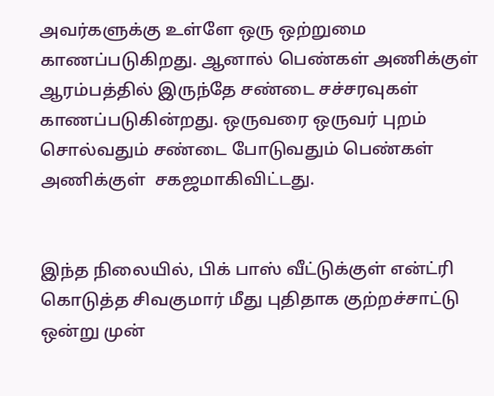அவர்களுக்கு உள்ளே ஒரு ஒற்றுமை காணப்படுகிறது. ஆனால் பெண்கள் அணிக்குள் ஆரம்பத்தில் இருந்தே சண்டை சச்சரவுகள் காணப்படுகின்றது. ஒருவரை ஒருவர் புறம் சொல்வதும் சண்டை போடுவதும் பெண்கள் அணிக்குள்  சகஜமாகிவிட்டது.


இந்த நிலையில், பிக் பாஸ் வீட்டுக்குள் என்ட்ரி கொடுத்த சிவகுமார் மீது புதிதாக குற்றச்சாட்டு ஒன்று முன்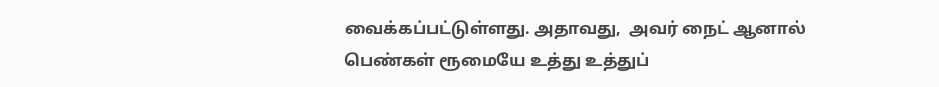வைக்கப்பட்டுள்ளது. அதாவது,  அவர் நைட் ஆனால் பெண்கள் ரூமையே உத்து உத்துப்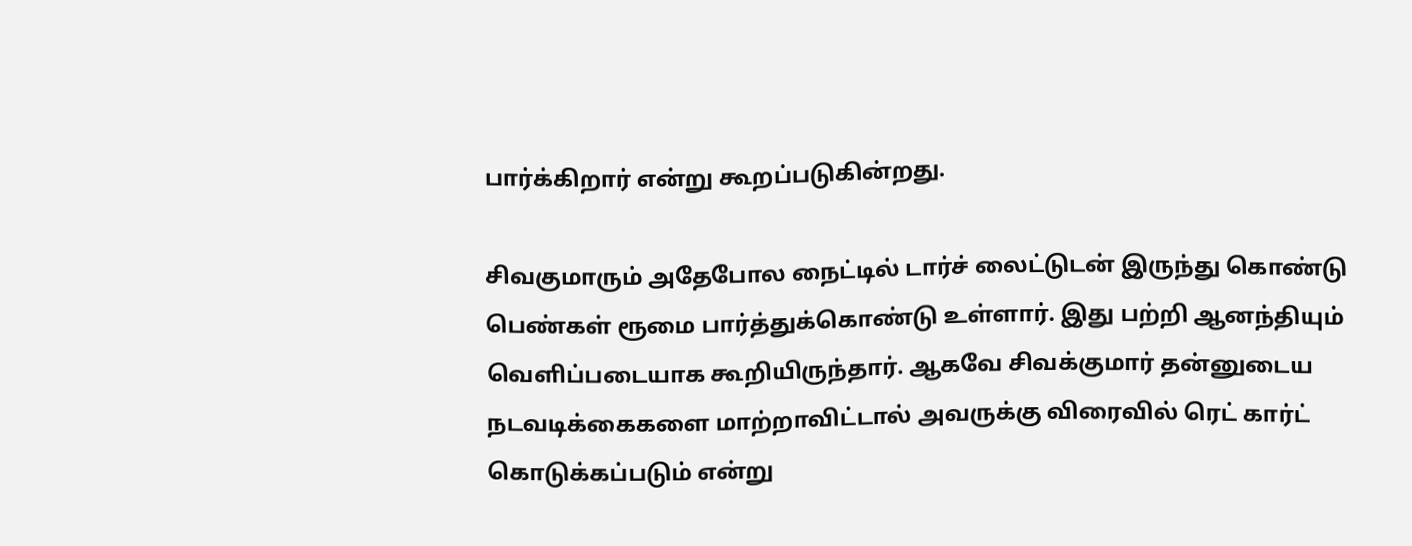பார்க்கிறார் என்று கூறப்படுகின்றது.

சிவகுமாரும் அதேபோல நைட்டில் டார்ச் லைட்டுடன் இருந்து கொண்டு பெண்கள் ரூமை பார்த்துக்கொண்டு உள்ளார். இது பற்றி ஆனந்தியும் வெளிப்படையாக கூறியிருந்தார். ஆகவே சிவக்குமார் தன்னுடைய நடவடிக்கைகளை மாற்றாவிட்டால் அவருக்கு விரைவில் ரெட் கார்ட் கொடுக்கப்படும் என்று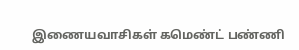இணையவாசிகள் கமெண்ட் பண்ணி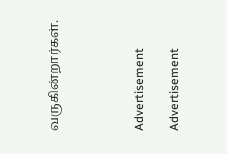வருகின்றார்கள்.




Advertisement

Advertisement